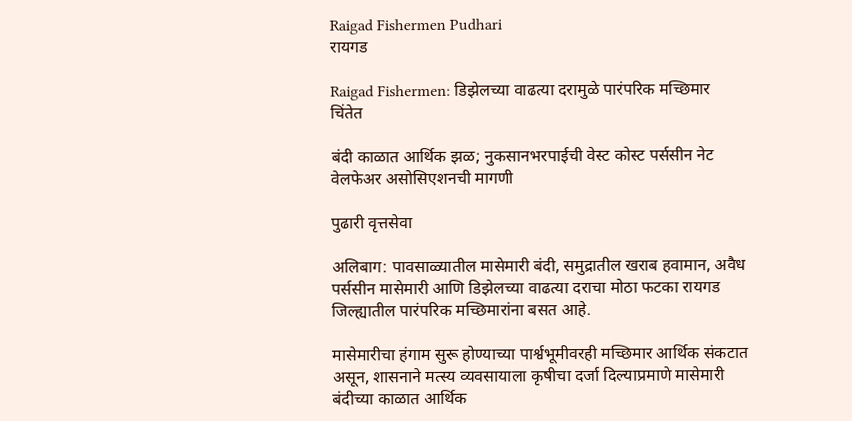Raigad Fishermen Pudhari
रायगड

Raigad Fishermen: डिझेलच्या वाढत्या दरामुळे पारंपरिक मच्छिमार चिंतेत

बंदी काळात आर्थिक झळ; नुकसानभरपाईची वेस्ट कोस्ट पर्ससीन नेट वेलफेअर असोसिएशनची मागणी

पुढारी वृत्तसेवा

अलिबाग: पावसाळ्यातील मासेमारी बंदी, समुद्रातील खराब हवामान, अवैध पर्ससीन मासेमारी आणि डिझेलच्या वाढत्या दराचा मोठा फटका रायगड जिल्ह्यातील पारंपरिक मच्छिमारांना बसत आहे.

मासेमारीचा हंगाम सुरू होण्याच्या पार्श्वभूमीवरही मच्छिमार आर्थिक संकटात असून, शासनाने मत्स्य व्यवसायाला कृषीचा दर्जा दिल्याप्रमाणे मासेमारी बंदीच्या काळात आर्थिक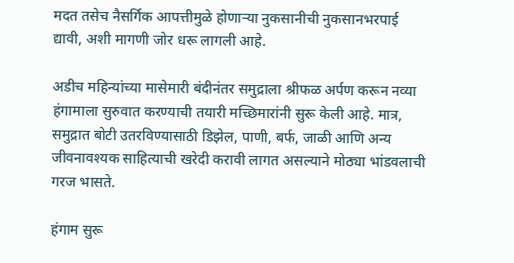मदत तसेच नैसर्गिक आपत्तीमुळे होणाऱ्या नुकसानीची नुकसानभरपाई द्यावी, अशी मागणी जोर धरू लागली आहे.

अडीच महिन्यांच्या मासेमारी बंदीनंतर समुद्राला श्रीफळ अर्पण करून नव्या हंगामाला सुरुवात करण्याची तयारी मच्छिमारांनी सुरू केली आहे. मात्र, समुद्रात बोटी उतरविण्यासाठी डिझेल, पाणी, बर्फ, जाळी आणि अन्य जीवनावश्यक साहित्याची खरेदी करावी लागत असल्याने मोठ्या भांडवलाची गरज भासते.

हंगाम सुरू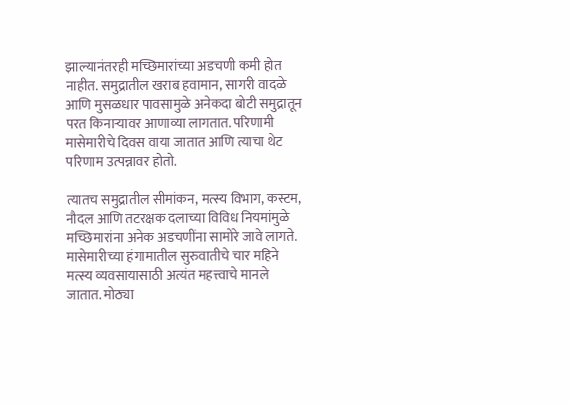झाल्यानंतरही मच्छिमारांच्या अडचणी कमी होत नाहीत. समुद्रातील खराब हवामान, सागरी वादळे आणि मुसळधार पावसामुळे अनेकदा बोटी समुद्रातून परत किनाऱ्यावर आणाव्या लागतात. परिणामी मासेमारीचे दिवस वाया जातात आणि त्याचा थेट परिणाम उत्पन्नावर होतो.

त्यातच समुद्रातील सीमांकन, मत्स्य विभाग, कस्टम, नौदल आणि तटरक्षक दलाच्या विविध नियमांमुळे मच्छिमारांना अनेक अडचणींना सामोरे जावे लागते. मासेमारीच्या हंगामातील सुरुवातीचे चार महिने मत्स्य व्यवसायासाठी अत्यंत महत्त्वाचे मानले जातात. मोठ्या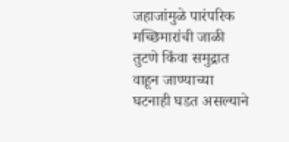जहाजांमुळे पारंपरिक मच्छिमारांची जाळी तुटणे किंवा समुद्रात वाहून जाण्याच्या घटनाही घडत असल्याने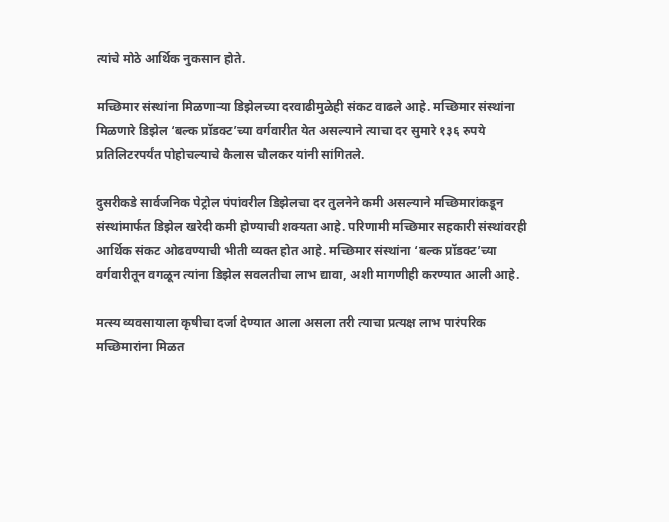त्यांचे मोठे आर्थिक नुकसान होते.

मच्छिमार संस्थांना मिळणाऱ्या डिझेलच्या दरवाढीमुळेही संकट वाढले आहे. मच्छिमार संस्थांना मिळणारे डिझेल ‘बल्क प्रॉडक्ट’च्या वर्गवारीत येत असल्याने त्याचा दर सुमारे १३६ रुपये प्रतिलिटरपर्यंत पोहोचल्याचे कैलास चौलकर यांनी सांगितले.

दुसरीकडे सार्वजनिक पेट्रोल पंपांवरील डिझेलचा दर तुलनेने कमी असल्याने मच्छिमारांकडून संस्थांमार्फत डिझेल खरेदी कमी होण्याची शक्यता आहे. परिणामी मच्छिमार सहकारी संस्थांवरही आर्थिक संकट ओढवण्याची भीती व्यक्त होत आहे. मच्छिमार संस्थांना ‘बल्क प्रॉडक्ट’च्या वर्गवारीतून वगळून त्यांना डिझेल सवलतीचा लाभ द्यावा, अशी मागणीही करण्यात आली आहे.

मत्स्य व्यवसायाला कृषीचा दर्जा देण्यात आला असला तरी त्याचा प्रत्यक्ष लाभ पारंपरिक मच्छिमारांना मिळत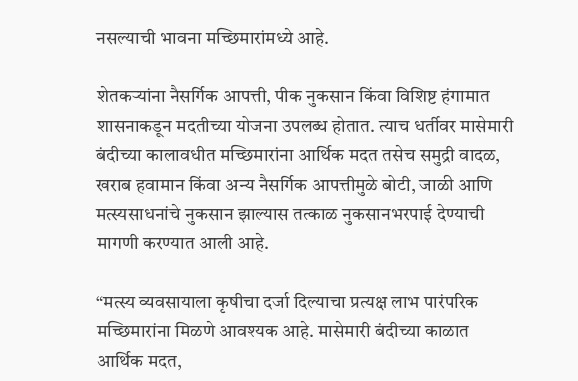नसल्याची भावना मच्छिमारांमध्ये आहे.

शेतकऱ्यांना नैसर्गिक आपत्ती, पीक नुकसान किंवा विशिष्ट हंगामात शासनाकडून मदतीच्या योजना उपलब्ध होतात. त्याच धर्तीवर मासेमारी बंदीच्या कालावधीत मच्छिमारांना आर्थिक मदत तसेच समुद्री वादळ, खराब हवामान किंवा अन्य नैसर्गिक आपत्तीमुळे बोटी, जाळी आणि मत्स्यसाधनांचे नुकसान झाल्यास तत्काळ नुकसानभरपाई देण्याची मागणी करण्यात आली आहे.

“मत्स्य व्यवसायाला कृषीचा दर्जा दिल्याचा प्रत्यक्ष लाभ पारंपरिक मच्छिमारांना मिळणे आवश्यक आहे. मासेमारी बंदीच्या काळात आर्थिक मदत,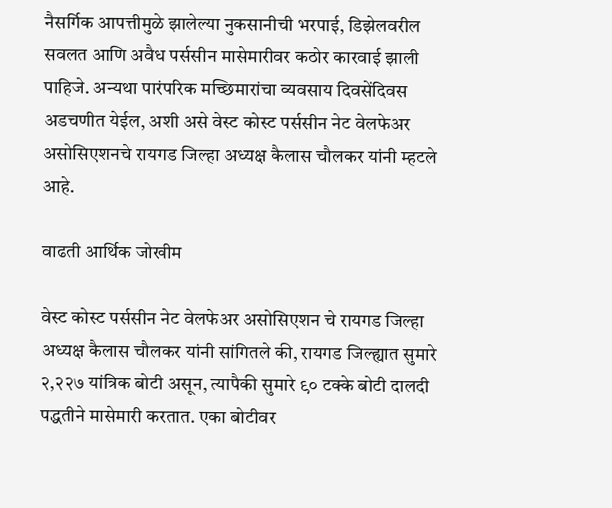नैसर्गिक आपत्तीमुळे झालेल्या नुकसानीची भरपाई, डिझेलवरील सवलत आणि अवैध पर्ससीन मासेमारीवर कठोर कारवाई झाली पाहिजे. अन्यथा पारंपरिक मच्छिमारांचा व्यवसाय दिवसेंदिवस अडचणीत येईल, अशी असे वेस्ट कोस्ट पर्ससीन नेट वेलफेअर असोसिएशनचे रायगड जिल्हा अध्यक्ष कैलास चौलकर यांनी म्हटले आहे.

वाढती आर्थिक जोखीम

वेस्ट कोस्ट पर्ससीन नेट वेलफेअर असोसिएशन चे रायगड जिल्हा अध्यक्ष कैलास चौलकर यांनी सांगितले की, रायगड जिल्ह्यात सुमारे २,२२७ यांत्रिक बोटी असून, त्यापैकी सुमारे ९० टक्के बोटी दालदी पद्धतीने मासेमारी करतात. एका बोटीवर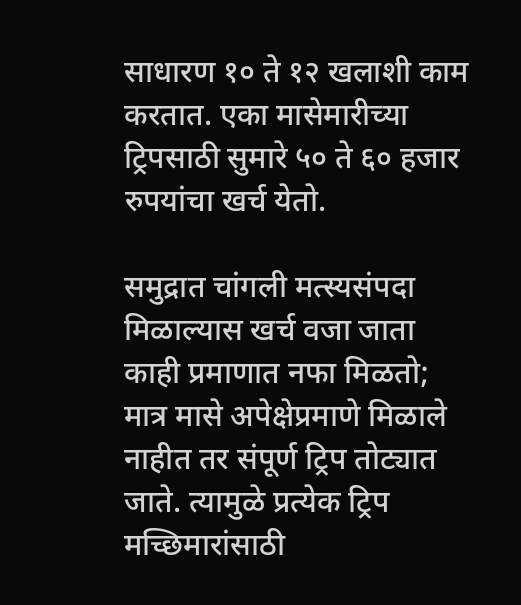साधारण १० ते १२ खलाशी काम करतात. एका मासेमारीच्या ट्रिपसाठी सुमारे ५० ते ६० हजार रुपयांचा खर्च येतो.

समुद्रात चांगली मत्स्यसंपदा मिळाल्यास खर्च वजा जाता काही प्रमाणात नफा मिळतो; मात्र मासे अपेक्षेप्रमाणे मिळाले नाहीत तर संपूर्ण ट्रिप तोट्यात जाते. त्यामुळे प्रत्येक ट्रिप मच्छिमारांसाठी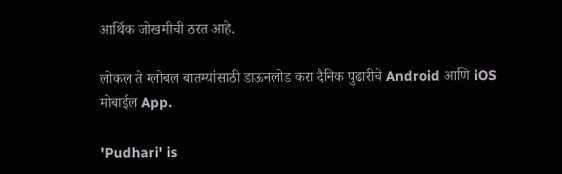आर्थिक जोखमीची ठरत आहे.

लोकल ते ग्लोबल बातम्यांसाठी डाऊनलोड करा दैनिक पुढारीचे Android आणि iOS मोबाईल App.

'Pudhari' is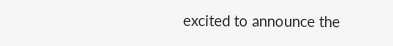excited to announce the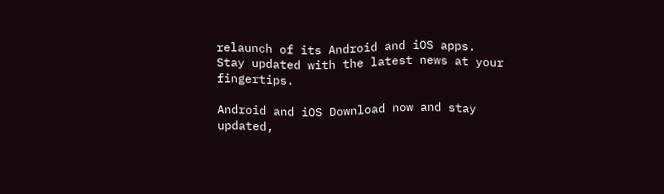relaunch of its Android and iOS apps. Stay updated with the latest news at your fingertips.

Android and iOS Download now and stay updated,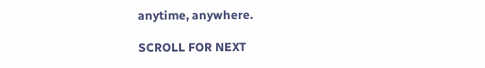anytime, anywhere.

SCROLL FOR NEXT